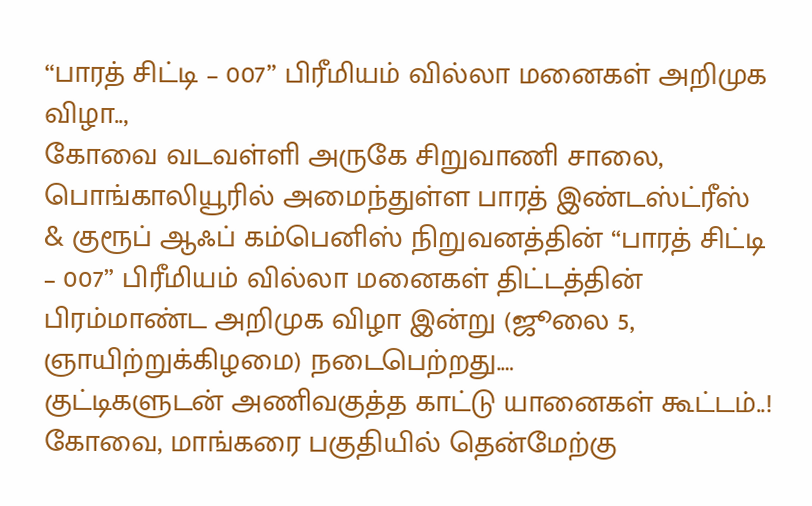“பாரத் சிட்டி – 007” பிரீமியம் வில்லா மனைகள் அறிமுக விழா..,
கோவை வடவள்ளி அருகே சிறுவாணி சாலை, பொங்காலியூரில் அமைந்துள்ள பாரத் இண்டஸ்ட்ரீஸ் & குரூப் ஆஃப் கம்பெனிஸ் நிறுவனத்தின் “பாரத் சிட்டி – 007” பிரீமியம் வில்லா மனைகள் திட்டத்தின் பிரம்மாண்ட அறிமுக விழா இன்று (ஜூலை 5, ஞாயிற்றுக்கிழமை) நடைபெற்றது.…
குட்டிகளுடன் அணிவகுத்த காட்டு யானைகள் கூட்டம்..!
கோவை, மாங்கரை பகுதியில் தென்மேற்கு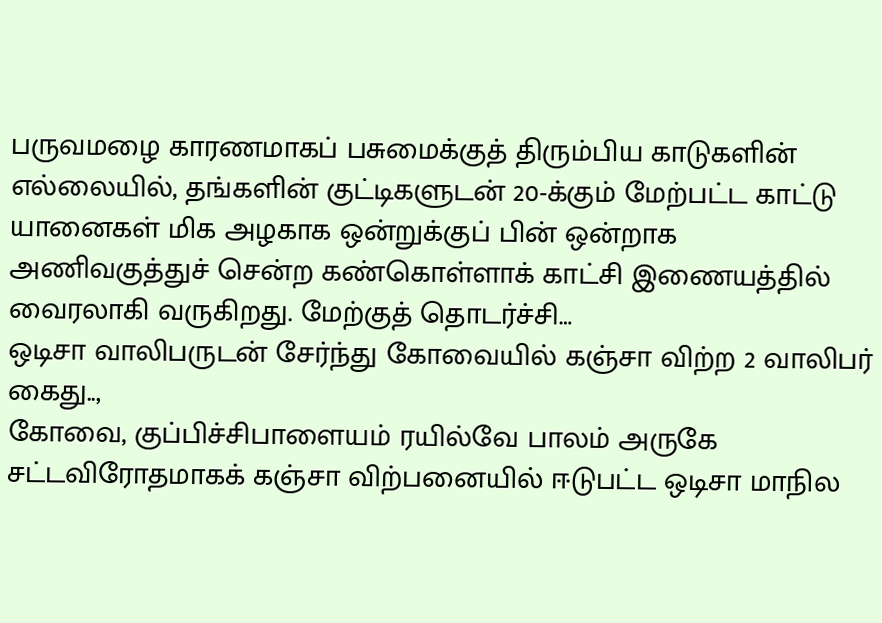பருவமழை காரணமாகப் பசுமைக்குத் திரும்பிய காடுகளின் எல்லையில், தங்களின் குட்டிகளுடன் 20-க்கும் மேற்பட்ட காட்டு யானைகள் மிக அழகாக ஒன்றுக்குப் பின் ஒன்றாக அணிவகுத்துச் சென்ற கண்கொள்ளாக் காட்சி இணையத்தில் வைரலாகி வருகிறது. மேற்குத் தொடர்ச்சி…
ஒடிசா வாலிபருடன் சேர்ந்து கோவையில் கஞ்சா விற்ற 2 வாலிபர் கைது..,
கோவை, குப்பிச்சிபாளையம் ரயில்வே பாலம் அருகே சட்டவிரோதமாகக் கஞ்சா விற்பனையில் ஈடுபட்ட ஒடிசா மாநில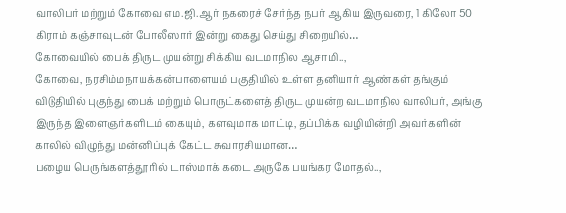வாலிபர் மற்றும் கோவை எம.ஜி.ஆர் நகரைச் சேர்ந்த நபர் ஆகிய இருவரை, 1 கிலோ 50 கிராம் கஞ்சாவுடன் போலீஸார் இன்று கைது செய்து சிறையில்…
கோவையில் பைக் திருட முயன்று சிக்கிய வடமாநில ஆசாமி..,
கோவை, நரசிம்மநாயக்கன்பாளையம் பகுதியில் உள்ள தனியார் ஆண்கள் தங்கும் விடுதியில் புகுந்து பைக் மற்றும் பொருட்களைத் திருட முயன்ற வடமாநில வாலிபர், அங்கு இருந்த இளைஞர்களிடம் கையும், களவுமாக மாட்டி, தப்பிக்க வழியின்றி அவர்களின் காலில் விழுந்து மன்னிப்புக் கேட்ட சுவாரசியமான…
பழைய பெருங்களத்தூரில் டாஸ்மாக் கடை அருகே பயங்கர மோதல்..,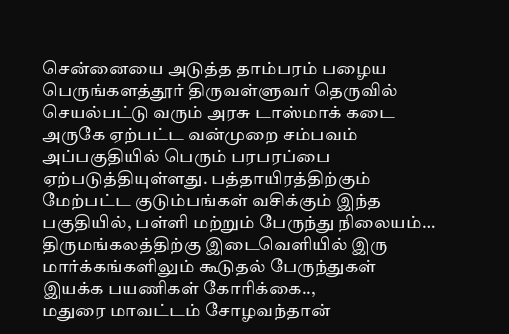சென்னையை அடுத்த தாம்பரம் பழைய பெருங்களத்தூர் திருவள்ளுவர் தெருவில் செயல்பட்டு வரும் அரசு டாஸ்மாக் கடை அருகே ஏற்பட்ட வன்முறை சம்பவம் அப்பகுதியில் பெரும் பரபரப்பை ஏற்படுத்தியுள்ளது. பத்தாயிரத்திற்கும் மேற்பட்ட குடும்பங்கள் வசிக்கும் இந்த பகுதியில், பள்ளி மற்றும் பேருந்து நிலையம்…
திருமங்கலத்திற்கு இடைவெளியில் இரு மார்க்கங்களிலும் கூடுதல் பேருந்துகள் இயக்க பயணிகள் கோரிக்கை..,
மதுரை மாவட்டம் சோழவந்தான்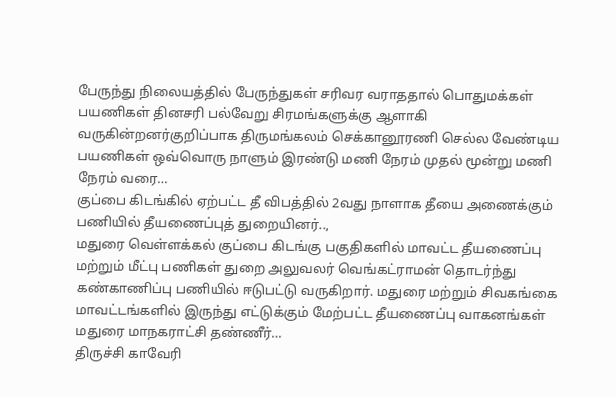பேருந்து நிலையத்தில் பேருந்துகள் சரிவர வராததால் பொதுமக்கள் பயணிகள் தினசரி பல்வேறு சிரமங்களுக்கு ஆளாகி வருகின்றனர்குறிப்பாக திருமங்கலம் செக்கானூரணி செல்ல வேண்டிய பயணிகள் ஒவ்வொரு நாளும் இரண்டு மணி நேரம் முதல் மூன்று மணி நேரம் வரை…
குப்பை கிடங்கில் ஏற்பட்ட தீ விபத்தில் 2வது நாளாக தீயை அணைக்கும் பணியில் தீயணைப்புத் துறையினர்..,
மதுரை வெள்ளக்கல் குப்பை கிடங்கு பகுதிகளில் மாவட்ட தீயணைப்பு மற்றும் மீட்பு பணிகள் துறை அலுவலர் வெங்கட்ராமன் தொடர்ந்து கண்காணிப்பு பணியில் ஈடுபட்டு வருகிறார். மதுரை மற்றும் சிவகங்கை மாவட்டங்களில் இருந்து எட்டுக்கும் மேற்பட்ட தீயணைப்பு வாகனங்கள் மதுரை மாநகராட்சி தண்ணீர்…
திருச்சி காவேரி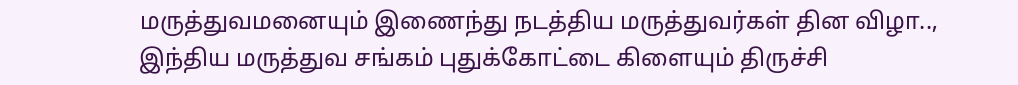மருத்துவமனையும் இணைந்து நடத்திய மருத்துவர்கள் தின விழா..,
இந்திய மருத்துவ சங்கம் புதுக்கோட்டை கிளையும் திருச்சி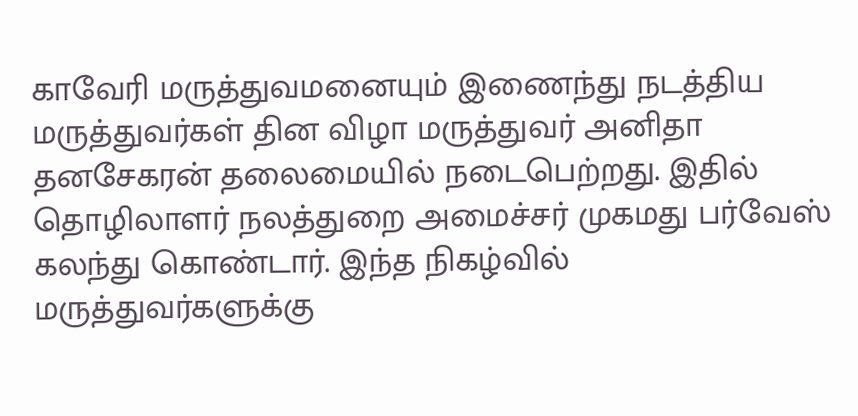காவேரி மருத்துவமனையும் இணைந்து நடத்திய மருத்துவர்கள் தின விழா மருத்துவர் அனிதா தனசேகரன் தலைமையில் நடைபெற்றது. இதில் தொழிலாளர் நலத்துறை அமைச்சர் முகமது பர்வேஸ் கலந்து கொண்டார். இந்த நிகழ்வில் மருத்துவர்களுக்கு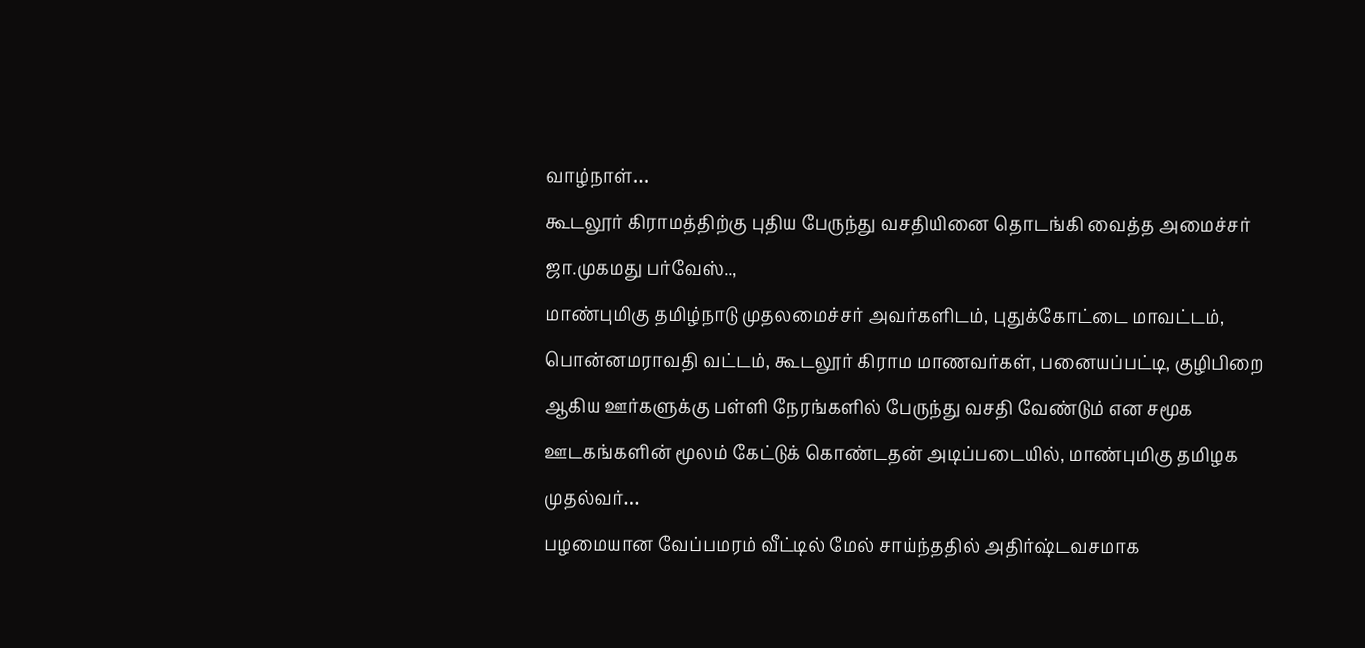வாழ்நாள்…
கூடலூர் கிராமத்திற்கு புதிய பேருந்து வசதியினை தொடங்கி வைத்த அமைச்சர் ஜா.முகமது பர்வேஸ்..,
மாண்புமிகு தமிழ்நாடு முதலமைச்சர் அவர்களிடம், புதுக்கோட்டை மாவட்டம், பொன்னமராவதி வட்டம், கூடலூர் கிராம மாணவர்கள், பனையப்பட்டி, குழிபிறை ஆகிய ஊர்களுக்கு பள்ளி நேரங்களில் பேருந்து வசதி வேண்டும் என சமூக ஊடகங்களின் மூலம் கேட்டுக் கொண்டதன் அடிப்படையில், மாண்புமிகு தமிழக முதல்வர்…
பழமையான வேப்பமரம் வீட்டில் மேல் சாய்ந்ததில் அதிர்ஷ்டவசமாக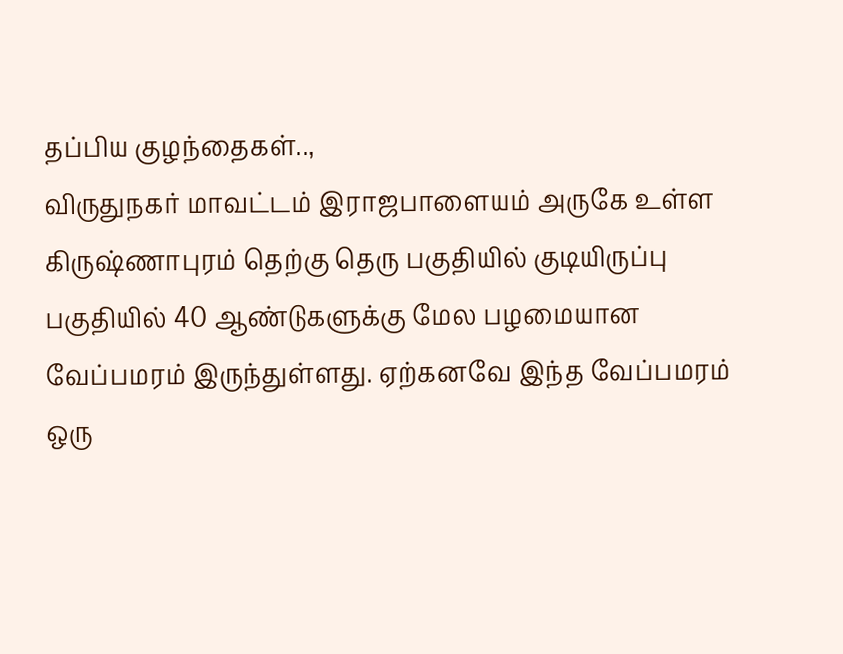தப்பிய குழந்தைகள்..,
விருதுநகர் மாவட்டம் இராஜபாளையம் அருகே உள்ள கிருஷ்ணாபுரம் தெற்கு தெரு பகுதியில் குடியிருப்பு பகுதியில் 40 ஆண்டுகளுக்கு மேல பழமையான வேப்பமரம் இருந்துள்ளது. ஏற்கனவே இந்த வேப்பமரம் ஒரு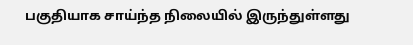பகுதியாக சாய்ந்த நிலையில் இருந்துள்ளது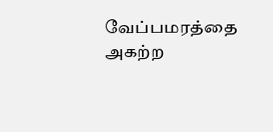வேப்பமரத்தை அகற்ற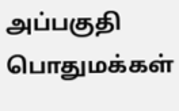அப்பகுதி பொதுமக்கள்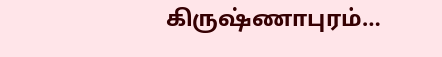கிருஷ்ணாபுரம்…